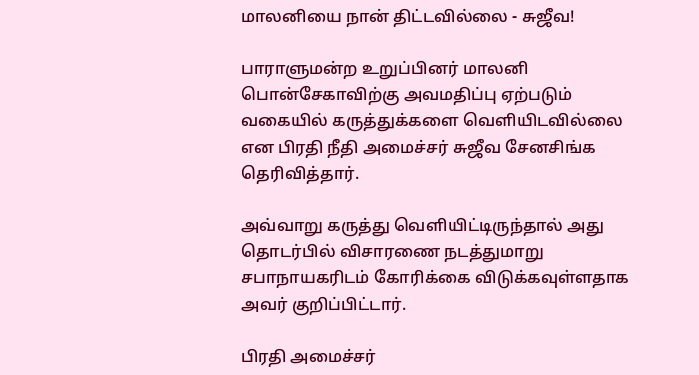மாலனியை நான் திட்டவில்லை - சுஜீவ!

பாராளுமன்ற உறுப்பினர் மாலனி பொன்சேகாவிற்கு அவமதிப்பு ஏற்படும் வகையில் கருத்துக்களை வெளியிடவில்லை என பிரதி நீதி அமைச்சர் சுஜீவ சேனசிங்க தெரிவித்தார்.

அவ்வாறு கருத்து வெளியிட்டிருந்தால் அது தொடர்பில் விசாரணை நடத்துமாறு சபாநாயகரிடம் கோரிக்கை விடுக்கவுள்ளதாக அவர் குறிப்பிட்டார்.

பிரதி அமைச்சர்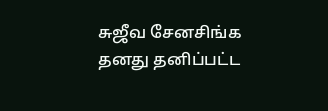சுஜீவ சேனசிங்க தனது தனிப்பட்ட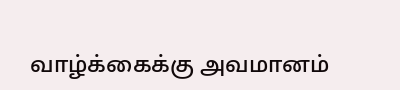வாழ்க்கைக்கு அவமானம்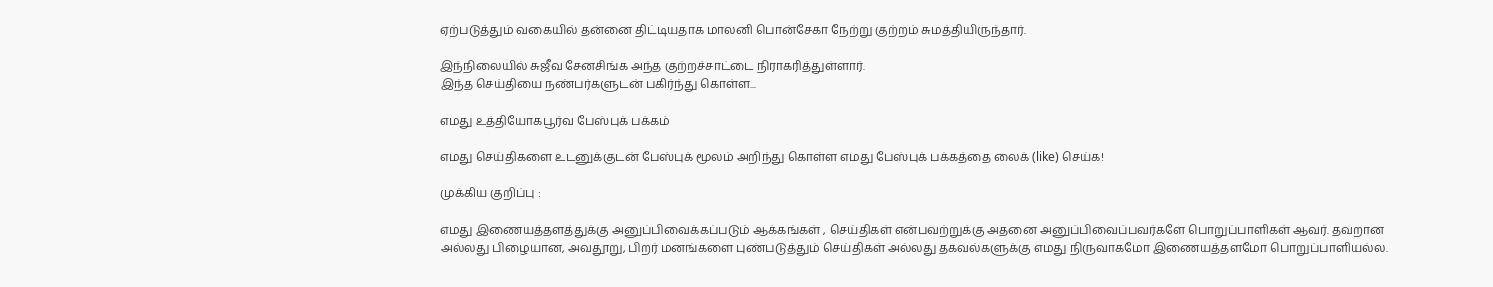ஏற்படுத்தும் வகையில் தன்னை திட்டியதாக மாலனி பொன்சேகா நேற்று குற்றம் சுமத்தியிருந்தார்.

இந்நிலையில் சுஜீவ சேனசிங்க அந்த குற்றச்சாட்டை நிராகரித்துள்ளார்.
இந்த செய்தியை நண்பர்களுடன் பகிர்ந்து கொள்ள...

எமது உத்தியோகபூர்வ பேஸ்புக் பக்கம்

எமது செய்திகளை உடனுக்குடன் பேஸ்புக் மூலம் அறிந்து கொள்ள எமது பேஸ்புக் பக்கத்தை லைக் (like) செய்க!

முக்கிய குறிப்பு :

எமது இணையத்தளத்துக்கு அனுப்பிவைக்கப்படும் ஆக்கங்கள் , செய்திகள் என்பவற்றுக்கு அதனை அனுப்பிவைப்பவர்களே பொறுப்பாளிகள் ஆவர். தவறான அல்லது பிழையான, அவதூறு, பிறர் மனங்களை புண்படுத்தும் செய்திகள் அல்லது தகவல்களுக்கு எமது நிருவாகமோ இணையத்தளமோ பொறுப்பாளியல்ல.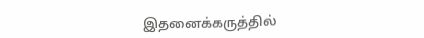இதனைக்கருத்தில்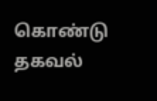கொண்டு தகவல்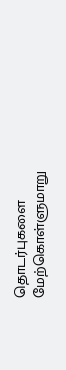தொடர்புகளை மேற்கொள்ளுமாறு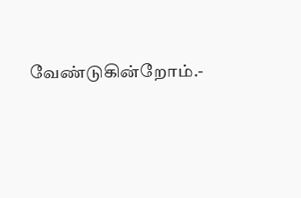வேண்டுகின்றோம்.-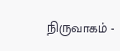நிருவாகம் -